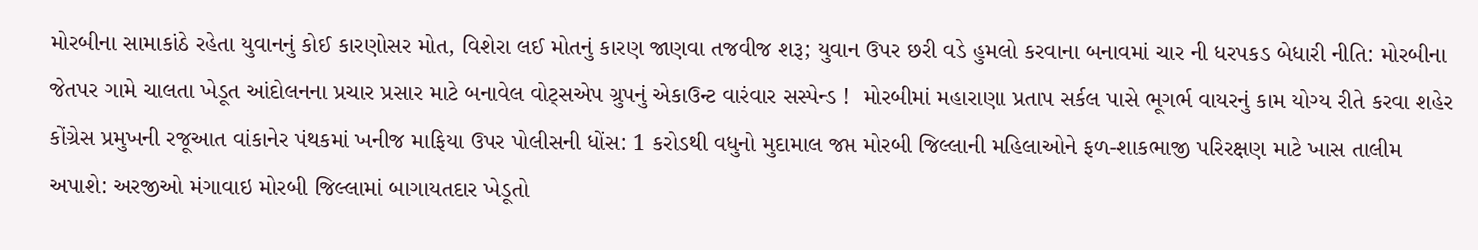મોરબીના સામાકાંઠે રહેતા યુવાનનું કોઈ કારણોસર મોત, વિશેરા લઈ મોતનું કારણ જાણવા તજવીજ શરૂ; યુવાન ઉપર છરી વડે હુમલો કરવાના બનાવમાં ચાર ની ધરપકડ બેધારી નીતિ: મોરબીના જેતપર ગામે ચાલતા ખેડૂત આંદોલનના પ્રચાર પ્રસાર માટે બનાવેલ વોટ્સએપ ગ્રુપનું એકાઉન્ટ વારંવાર સસ્પેન્ડ !  મોરબીમાં મહારાણા પ્રતાપ સર્કલ પાસે ભૂગર્ભ વાયરનું કામ યોગ્ય રીતે કરવા શહેર કોંગ્રેસ પ્રમુખની રજૂઆત વાંકાનેર પંથકમાં ખનીજ માફિયા ઉપર પોલીસની ધોંસ: 1 કરોડથી વધુનો મુદામાલ જપ્ત મોરબી જિલ્લાની મહિલાઓને ફળ-શાકભાજી પરિરક્ષણ માટે ખાસ તાલીમ અપાશે: અરજીઓ મંગાવાઇ મોરબી જિલ્લામાં બાગાયતદાર ખેડૂતો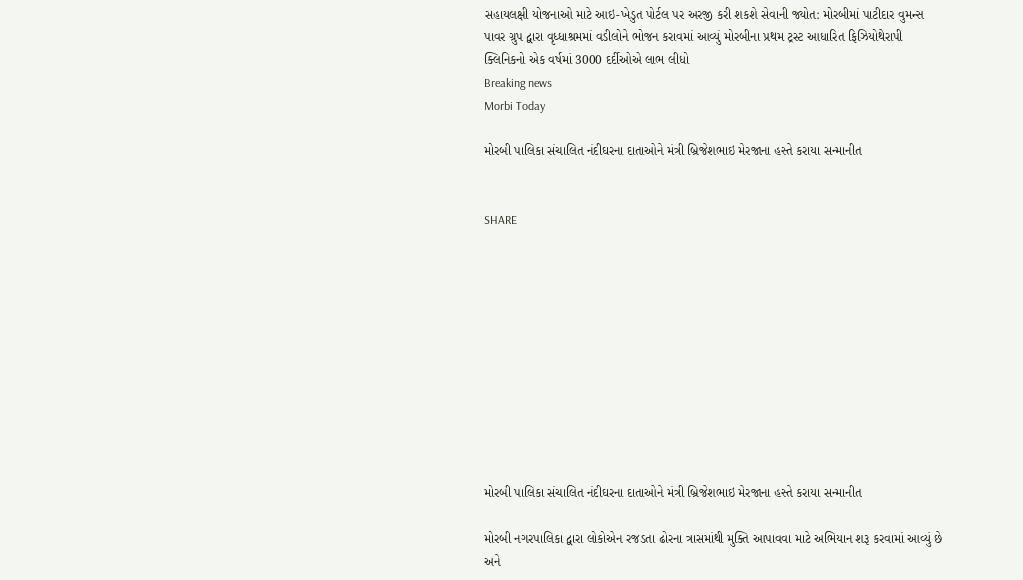સહાયલક્ષી યોજનાઓ માટે આઇ-ખેડુત પોર્ટલ પર અરજી કરી શકશે સેવાની જ્યોત: મોરબીમાં પાટીદાર વુમન્સ પાવર ગ્રુપ દ્વારા વૃધ્ધાશ્રમમાં વડીલોને ભોજન કરાવમાં આવ્યું મોરબીના પ્રથમ ટ્રસ્ટ આધારિત ફિઝિયોથેરાપી ક્લિનિકનો એક વર્ષમાં 3000 દર્દીઓએ લાભ લીધો
Breaking news
Morbi Today

મોરબી પાલિકા સંચાલિત નંદીઘરના દાતાઓને મંત્રી બ્રિજેશભાઇ મેરજાના હસ્તે કરાયા સન્માનીત


SHARE











મોરબી પાલિકા સંચાલિત નંદીઘરના દાતાઓને મંત્રી બ્રિજેશભાઇ મેરજાના હસ્તે કરાયા સન્માનીત

મોરબી નગરપાલિકા દ્વારા લોકોએન રજડતા ઢોરના ત્રાસમાંથી મુક્તિ આપાવવા માટે અભિયાન શરૂ કરવામાં આવ્યું છે અને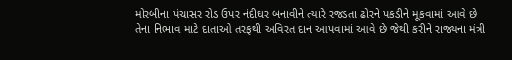મોરબીના પંચાસર રોડ ઉપર નંદીઘર બનાવીને ત્યારે રજડતા ઢોરને પકડીને મૂકવામાં આવે છે તેના નિભાવ માટે દાતાઓ તરફથી અવિરત દાન આપવામાં આવે છે જેથી કરીને રાજ્યના મંત્રી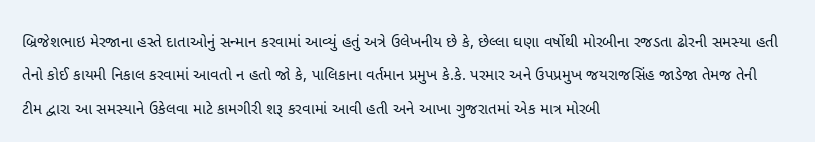બ્રિજેશભાઇ મેરજાના હસ્તે દાતાઓનું સન્માન કરવામાં આવ્યું હતું અત્રે ઉલેખનીય છે કે, છેલ્લા ઘણા વર્ષોથી મોરબીના રજડતા ઢોરની સમસ્યા હતી તેનો કોઈ કાયમી નિકાલ કરવામાં આવતો ન હતો જો કે, પાલિકાના વર્તમાન પ્રમુખ કે.કે. પરમાર અને ઉપપ્રમુખ જયરાજસિંહ જાડેજા તેમજ તેની ટીમ દ્વારા આ સમસ્યાને ઉકેલવા માટે કામગીરી શરૂ કરવામાં આવી હતી અને આખા ગુજરાતમાં એક માત્ર મોરબી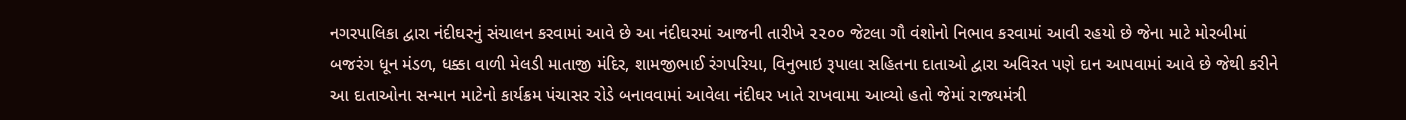નગરપાલિકા દ્વારા નંદીઘરનું સંચાલન કરવામાં આવે છે આ નંદીઘરમાં આજની તારીખે ૨૨૦૦ જેટલા ગૌ વંશોનો નિભાવ કરવામાં આવી રહયો છે જેના માટે મોરબીમાં બજરંગ ધૂન મંડળ, ધક્કા વાળી મેલડી માતાજી મંદિર, શામજીભાઈ રંગપરિયા, વિનુભાઇ રૂપાલા સહિતના દાતાઓ દ્વારા અવિરત પણે દાન આપવામાં આવે છે જેથી કરીને આ દાતાઓના સન્માન માટેનો કાર્યક્રમ પંચાસર રોડે બનાવવામાં આવેલા નંદીઘર ખાતે રાખવામા આવ્યો હતો જેમાં રાજ્યમંત્રી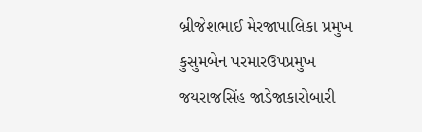બ્રીજેશભાઈ મેરજાપાલિકા પ્રમુખ કુસુમબેન પરમારઉપપ્રમુખ જયરાજસિંહ જાડેજાકારોબારી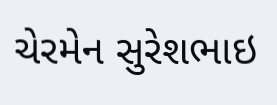ચેરમેન સુરેશભાઇ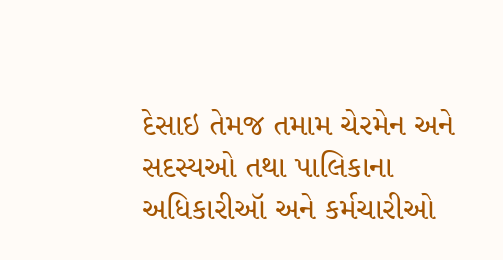દેસાઇ તેમજ તમામ ચેરમેન અને સદસ્યઓ તથા પાલિકાના અધિકારીઑ અને કર્મચારીઓ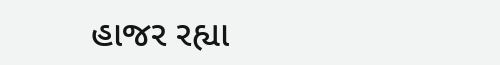હાજર રહ્યા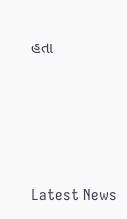હતા






Latest News